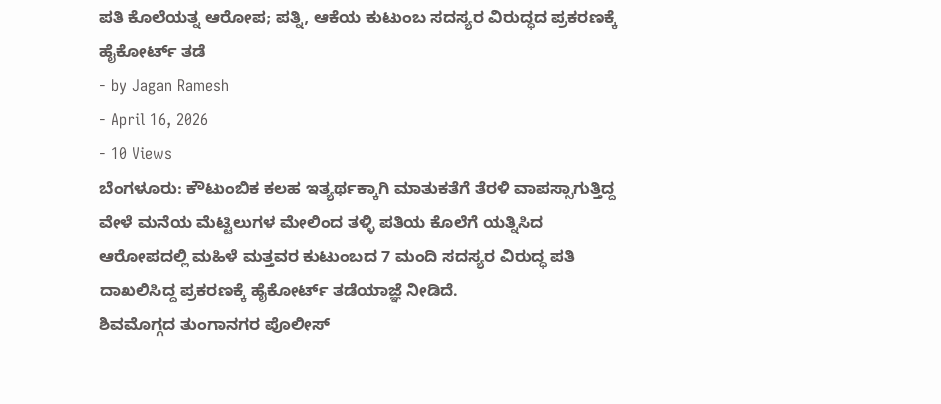ಪತಿ ಕೊಲೆಯತ್ನ ಆರೋಪ; ಪತ್ನಿ, ಆಕೆಯ ಕುಟುಂಬ ಸದಸ್ಯರ ವಿರುದ್ಧದ ಪ್ರಕರಣಕ್ಕೆ ಹೈಕೋರ್ಟ್ ತಡೆ
- by Jagan Ramesh
- April 16, 2026
- 10 Views
ಬೆಂಗಳೂರು: ಕೌಟುಂಬಿಕ ಕಲಹ ಇತ್ಯರ್ಥಕ್ಕಾಗಿ ಮಾತುಕತೆಗೆ ತೆರಳಿ ವಾಪಸ್ಸಾಗುತ್ತಿದ್ದ ವೇಳೆ ಮನೆಯ ಮೆಟ್ಟಿಲುಗಳ ಮೇಲಿಂದ ತಳ್ಳಿ ಪತಿಯ ಕೊಲೆಗೆ ಯತ್ನಿಸಿದ ಆರೋಪದಲ್ಲಿ ಮಹಿಳೆ ಮತ್ತವರ ಕುಟುಂಬದ 7 ಮಂದಿ ಸದಸ್ಯರ ವಿರುದ್ಧ ಪತಿ ದಾಖಲಿಸಿದ್ದ ಪ್ರಕರಣಕ್ಕೆ ಹೈಕೋರ್ಟ್ ತಡೆಯಾಜ್ಞೆ ನೀಡಿದೆ.
ಶಿವಮೊಗ್ಗದ ತುಂಗಾನಗರ ಪೊಲೀಸ್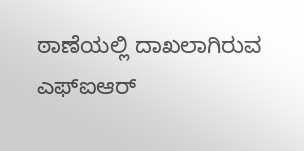ಠಾಣೆಯಲ್ಲಿ ದಾಖಲಾಗಿರುವ ಎಫ್ಐಆರ್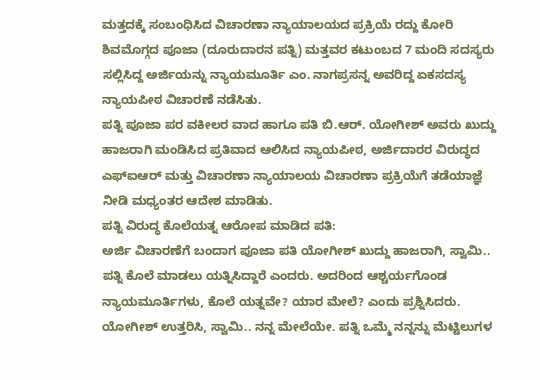ಮತ್ತದಕ್ಕೆ ಸಂಬಂಧಿಸಿದ ವಿಚಾರಣಾ ನ್ಯಾಯಾಲಯದ ಪ್ರಕ್ರಿಯೆ ರದ್ದು ಕೋರಿ ಶಿವಮೊಗ್ಗದ ಪೂಜಾ (ದೂರುದಾರನ ಪತ್ನಿ) ಮತ್ತವರ ಕಟುಂಬದ 7 ಮಂದಿ ಸದಸ್ಯರು ಸಲ್ಲಿಸಿದ್ದ ಅರ್ಜಿಯನ್ನು ನ್ಯಾಯಮೂರ್ತಿ ಎಂ. ನಾಗಪ್ರಸನ್ನ ಅವರಿದ್ದ ಏಕಸದಸ್ಯ ನ್ಯಾಯಪೀಠ ವಿಚಾರಣೆ ನಡೆಸಿತು.
ಪತ್ನಿ ಪೂಜಾ ಪರ ವಕೀಲರ ವಾದ ಹಾಗೂ ಪತಿ ಬಿ.ಆರ್. ಯೋಗೀಶ್ ಅವರು ಖುದ್ದು ಹಾಜರಾಗಿ ಮಂಡಿಸಿದ ಪ್ರತಿವಾದ ಆಲಿಸಿದ ನ್ಯಾಯಪೀಠ, ಅರ್ಜಿದಾರರ ವಿರುದ್ಧದ ಎಫ್ಐಆರ್ ಮತ್ತು ವಿಚಾರಣಾ ನ್ಯಾಯಾಲಯ ವಿಚಾರಣಾ ಪ್ರಕ್ರಿಯೆಗೆ ತಡೆಯಾಜ್ಞೆ ನೀಡಿ ಮಧ್ಯಂತರ ಆದೇಶ ಮಾಡಿತು.
ಪತ್ನಿ ವಿರುದ್ಧ ಕೊಲೆಯತ್ನ ಆರೋಪ ಮಾಡಿದ ಪತಿ:
ಅರ್ಜಿ ವಿಚಾರಣೆಗೆ ಬಂದಾಗ ಪೂಜಾ ಪತಿ ಯೋಗೀಶ್ ಖುದ್ದು ಹಾಜರಾಗಿ, ಸ್ವಾಮಿ.. ಪತ್ನಿ ಕೊಲೆ ಮಾಡಲು ಯತ್ನಿಸಿದ್ದಾರೆ ಎಂದರು. ಅದರಿಂದ ಆಶ್ಚರ್ಯಗೊಂಡ ನ್ಯಾಯಮೂರ್ತಿಗಳು, ಕೊಲೆ ಯತ್ನವೇ? ಯಾರ ಮೇಲೆ? ಎಂದು ಪ್ರಶ್ನಿಸಿದರು.
ಯೋಗೀಶ್ ಉತ್ತರಿಸಿ, ಸ್ವಾಮಿ.. ನನ್ನ ಮೇಲೆಯೇ. ಪತ್ನಿ ಒಮ್ಮೆ ನನ್ನನ್ನು ಮೆಟ್ಟಿಲುಗಳ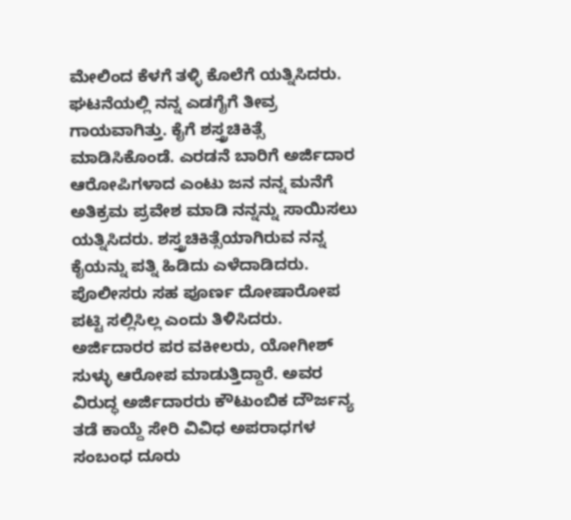ಮೇಲಿಂದ ಕೆಳಗೆ ತಳ್ಳಿ ಕೊಲೆಗೆ ಯತ್ನಿಸಿದರು. ಘಟನೆಯಲ್ಲಿ ನನ್ನ ಎಡಗೈಗೆ ತೀವ್ರ ಗಾಯವಾಗಿತ್ತು. ಕೈಗೆ ಶಸ್ತ್ರಚಿಕಿತ್ಸೆ ಮಾಡಿಸಿಕೊಂಡೆ. ಎರಡನೆ ಬಾರಿಗೆ ಅರ್ಜಿದಾರ ಆರೋಪಿಗಳಾದ ಎಂಟು ಜನ ನನ್ನ ಮನೆಗೆ ಅತಿಕ್ರಮ ಪ್ರವೇಶ ಮಾಡಿ ನನ್ನನ್ನು ಸಾಯಿಸಲು ಯತ್ನಿಸಿದರು. ಶಸ್ತ್ರಚಿಕಿತ್ಸೆಯಾಗಿರುವ ನನ್ನ ಕೈಯನ್ನು ಪತ್ನಿ ಹಿಡಿದು ಎಳೆದಾಡಿದರು. ಪೊಲೀಸರು ಸಹ ಪೂರ್ಣ ದೋಷಾರೋಪ ಪಟ್ಟಿ ಸಲ್ಲಿಸಿಲ್ಲ ಎಂದು ತಿಳಿಸಿದರು.
ಅರ್ಜಿದಾರರ ಪರ ವಕೀಲರು, ಯೋಗೀಶ್ ಸುಳ್ಳು ಆರೋಪ ಮಾಡುತ್ತಿದ್ದಾರೆ. ಅವರ ವಿರುದ್ಧ ಅರ್ಜಿದಾರರು ಕೌಟುಂಬಿಕ ದೌರ್ಜನ್ಯ ತಡೆ ಕಾಯ್ದೆ ಸೇರಿ ವಿವಿಧ ಅಪರಾಧಗಳ ಸಂಬಂಧ ದೂರು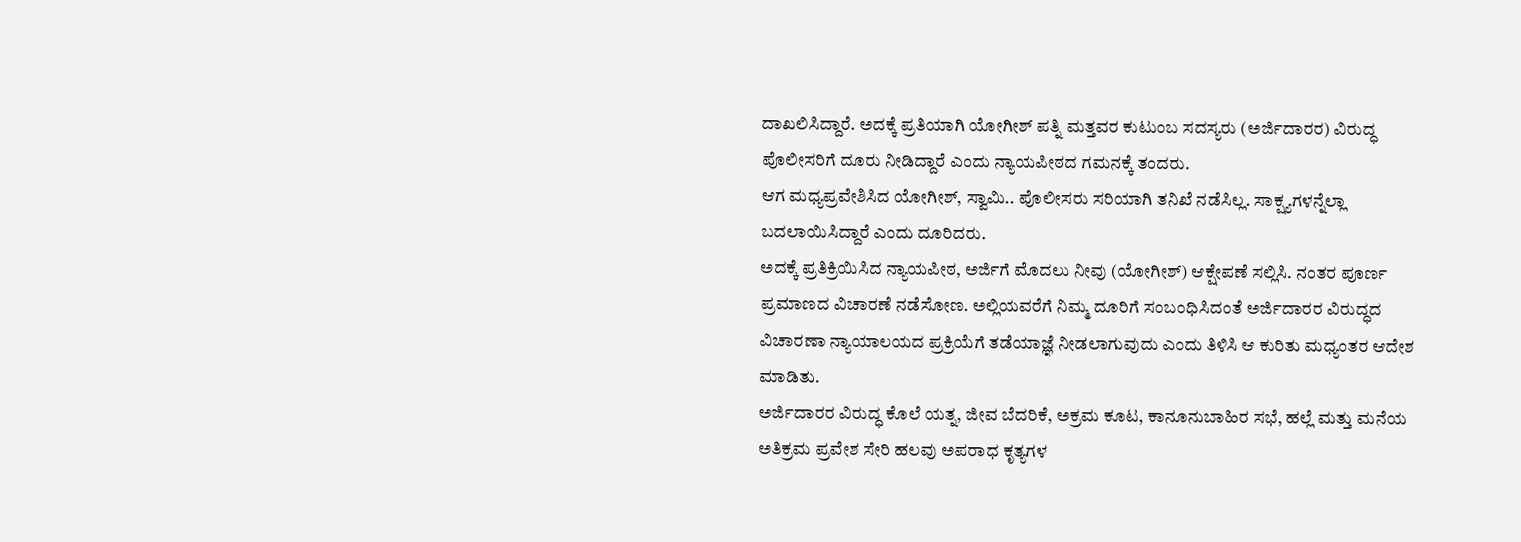ದಾಖಲಿಸಿದ್ದಾರೆ. ಅದಕ್ಕೆ ಪ್ರತಿಯಾಗಿ ಯೋಗೀಶ್ ಪತ್ನಿ ಮತ್ತವರ ಕುಟುಂಬ ಸದಸ್ಯರು (ಅರ್ಜಿದಾರರ) ವಿರುದ್ಧ ಪೊಲೀಸರಿಗೆ ದೂರು ನೀಡಿದ್ದಾರೆ ಎಂದು ನ್ಯಾಯಪೀಠದ ಗಮನಕ್ಕೆ ತಂದರು.
ಆಗ ಮಧ್ಯಪ್ರವೇಶಿಸಿದ ಯೋಗೀಶ್, ಸ್ವಾಮಿ.. ಪೊಲೀಸರು ಸರಿಯಾಗಿ ತನಿಖೆ ನಡೆಸಿಲ್ಲ. ಸಾಕ್ಷ್ಯಗಳನ್ನೆಲ್ಲಾ ಬದಲಾಯಿಸಿದ್ದಾರೆ ಎಂದು ದೂರಿದರು.
ಅದಕ್ಕೆ ಪ್ರತಿಕ್ರಿಯಿಸಿದ ನ್ಯಾಯಪೀಠ, ಅರ್ಜಿಗೆ ಮೊದಲು ನೀವು (ಯೋಗೀಶ್) ಆಕ್ಷೇಪಣೆ ಸಲ್ಲಿಸಿ. ನಂತರ ಪೂರ್ಣ ಪ್ರಮಾಣದ ವಿಚಾರಣೆ ನಡೆಸೋಣ. ಅಲ್ಲಿಯವರೆಗೆ ನಿಮ್ಮ ದೂರಿಗೆ ಸಂಬಂಧಿಸಿದಂತೆ ಅರ್ಜಿದಾರರ ವಿರುದ್ಧದ ವಿಚಾರಣಾ ನ್ಯಾಯಾಲಯದ ಪ್ರಕ್ರಿಯೆಗೆ ತಡೆಯಾಜ್ಞೆ ನೀಡಲಾಗುವುದು ಎಂದು ತಿಳಿಸಿ ಆ ಕುರಿತು ಮಧ್ಯಂತರ ಆದೇಶ ಮಾಡಿತು.
ಅರ್ಜಿದಾರರ ವಿರುದ್ಧ ಕೊಲೆ ಯತ್ನ, ಜೀವ ಬೆದರಿಕೆ, ಅಕ್ರಮ ಕೂಟ, ಕಾನೂನುಬಾಹಿರ ಸಭೆ, ಹಲ್ಲೆ ಮತ್ತು ಮನೆಯ ಅತಿಕ್ರಮ ಪ್ರವೇಶ ಸೇರಿ ಹಲವು ಅಪರಾಧ ಕೃತ್ಯಗಳ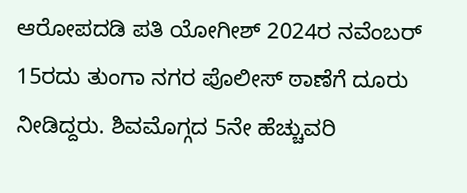ಆರೋಪದಡಿ ಪತಿ ಯೋಗೀಶ್ 2024ರ ನವೆಂಬರ್ 15ರದು ತುಂಗಾ ನಗರ ಪೊಲೀಸ್ ಠಾಣೆಗೆ ದೂರು ನೀಡಿದ್ದರು. ಶಿವಮೊಗ್ಗದ 5ನೇ ಹೆಚ್ಚುವರಿ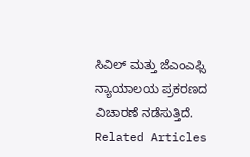ಸಿವಿಲ್ ಮತ್ತು ಜೆಎಂಎಫ್ಸಿ ನ್ಯಾಯಾಲಯ ಪ್ರಕರಣದ ವಿಚಾರಣೆ ನಡೆಸುತ್ತಿದೆ.
Related Articles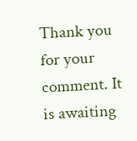Thank you for your comment. It is awaiting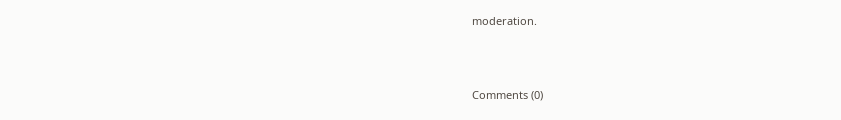moderation.



Comments (0)